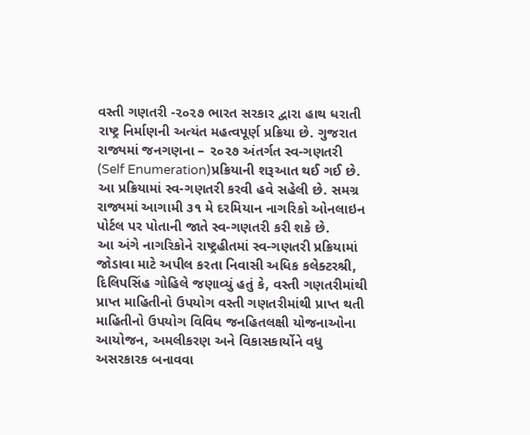વસ્તી ગણતરી -૨૦૨૭ ભારત સરકાર દ્વારા હાથ ધરાતી રાષ્ટ્ર નિર્માણની અત્યંત મહત્વપૂર્ણ પ્રક્રિયા છે. ગુજરાત રાજ્યમાં જનગણના – ૨૦૨૭ અંતર્ગત સ્વ-ગણતરી (Self Enumeration)પ્રક્રિયાની શરૂઆત થઈ ગઈ છે. આ પ્રક્રિયામાં સ્વ-ગણતરી કરવી હવે સહેલી છે. સમગ્ર રાજ્યમાં આગામી ૩૧ મે દરમિયાન નાગરિકો ઓનલાઇન પોર્ટલ પર પોતાની જાતે સ્વ-ગણતરી કરી શકે છે.
આ અંગે નાગરિકોને રાષ્ટ્રહીતમાં સ્વ-ગણતરી પ્રક્રિયામાં જોડાવા માટે અપીલ કરતા નિવાસી અધિક કલેક્ટરશ્રી, દિલિપસિંહ ગોહિલે જણાવ્યું હતું કે, વસ્તી ગણતરીમાંથી પ્રાપ્ત માહિતીનો ઉપયોગ વસ્તી ગણતરીમાંથી પ્રાપ્ત થતી માહિતીનો ઉપયોગ વિવિધ જનહિતલક્ષી યોજનાઓના આયોજન, અમલીકરણ અને વિકાસકાર્યોને વધુ અસરકારક બનાવવા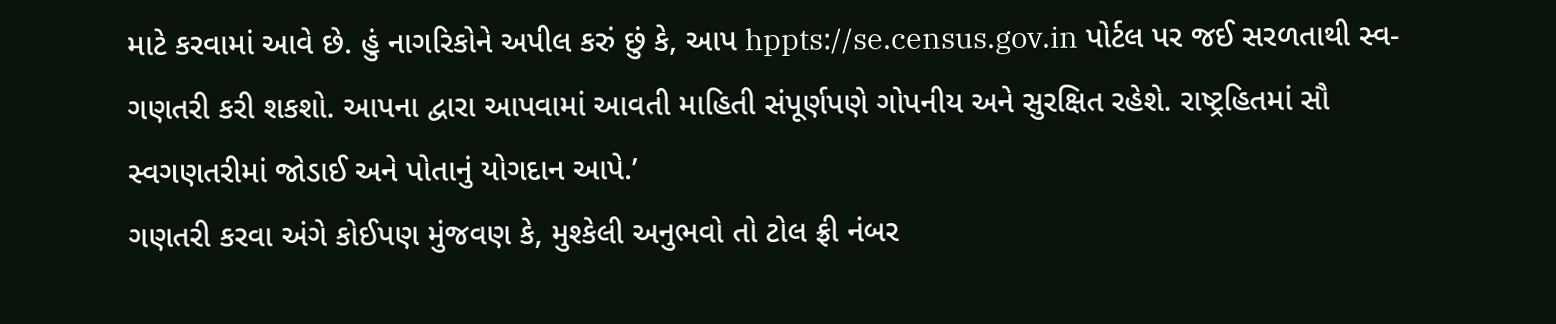માટે કરવામાં આવે છે. હું નાગરિકોને અપીલ કરું છું કે, આપ hppts://se.census.gov.in પોર્ટલ પર જઈ સરળતાથી સ્વ-ગણતરી કરી શકશો. આપના દ્વારા આપવામાં આવતી માહિતી સંપૂર્ણપણે ગોપનીય અને સુરક્ષિત રહેશે. રાષ્ટ્રહિતમાં સૌ સ્વગણતરીમાં જોડાઈ અને પોતાનું યોગદાન આપે.’
ગણતરી કરવા અંગે કોઈપણ મુંજવણ કે, મુશ્કેલી અનુભવો તો ટોલ ફ્રી નંબર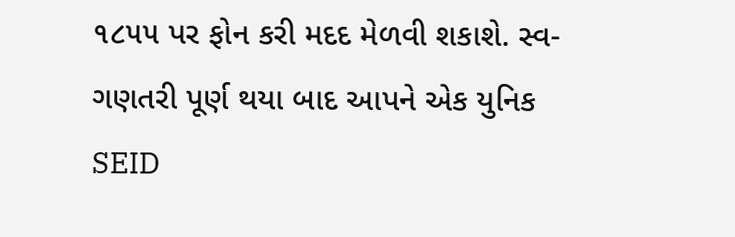૧૮૫૫ પર ફોન કરી મદદ મેળવી શકાશે. સ્વ-ગણતરી પૂર્ણ થયા બાદ આપને એક યુનિક SEID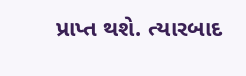પ્રાપ્ત થશે. ત્યારબાદ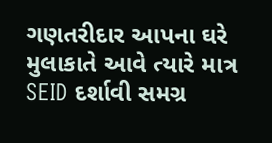ગણતરીદાર આપના ઘરે મુલાકાતે આવે ત્યારે માત્ર SEID દર્શાવી સમગ્ર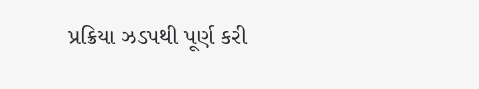પ્રક્રિયા ઝડપથી પૂર્ણ કરી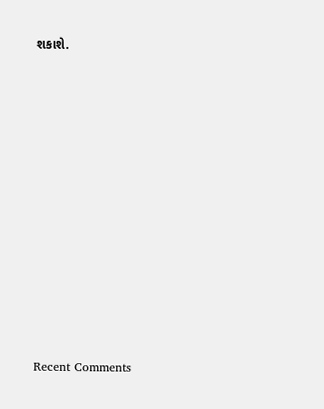શકાશે.












Recent Comments